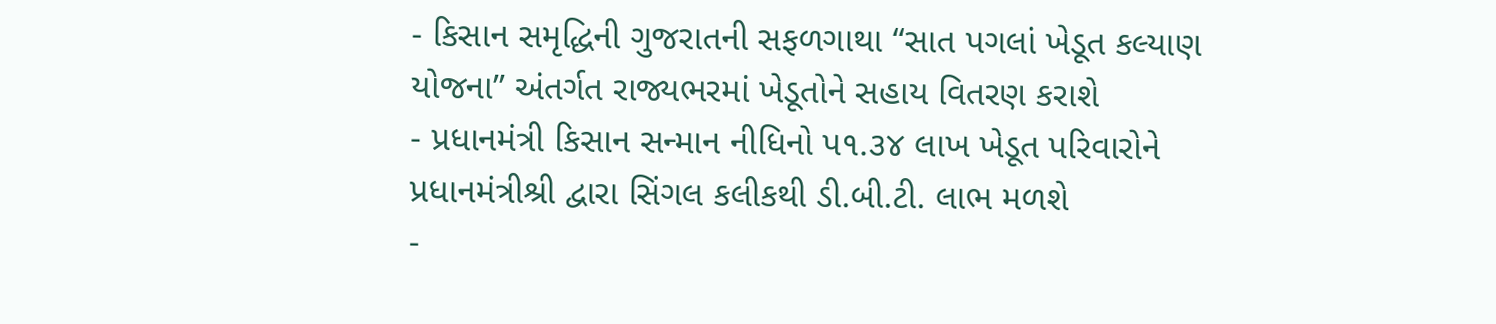- કિસાન સમૃદ્ધિની ગુજરાતની સફળગાથા ‘‘સાત પગલાં ખેડૂત કલ્યાણ યોજના’’ અંતર્ગત રાજ્યભરમાં ખેડૂતોને સહાય વિતરણ કરાશે
- પ્રધાનમંત્રી કિસાન સન્માન નીધિનો પ૧.૩૪ લાખ ખેડૂત પરિવારોને પ્રધાનમંત્રીશ્રી દ્વારા સિંગલ કલીકથી ડી.બી.ટી. લાભ મળશે
-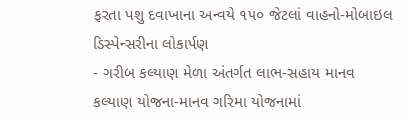ફરતા પશુ દવાખાના અન્વયે ૧૫૦ જેટલાં વાહનો-મોબાઇલ ડિસ્પેન્સરીના લોકાર્પણ
- ગરીબ કલ્યાણ મેળા અંતર્ગત લાભ-સહાય માનવ કલ્યાણ યોજના-માનવ ગરિમા યોજનામાં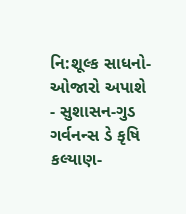નિ:શૂલ્ક સાધનો-ઓજારો અપાશે
- સુશાસન-ગુડ ગર્વનન્સ ડે કૃષિ કલ્યાણ-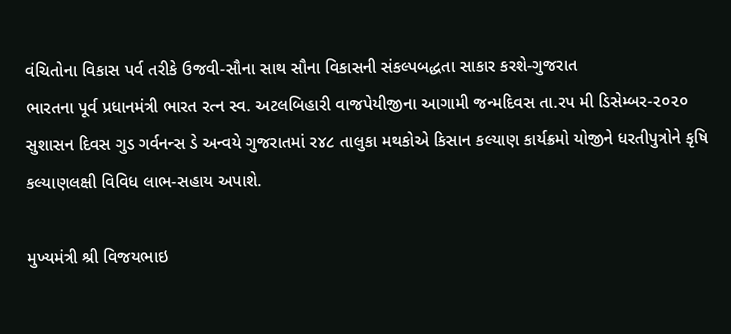વંચિતોના વિકાસ પર્વ તરીકે ઉજવી-સૌના સાથ સૌના વિકાસની સંકલ્પબદ્ધતા સાકાર કરશે-ગુજરાત
ભારતના પૂર્વ પ્રધાનમંત્રી ભારત રત્ન સ્વ. અટલબિહારી વાજપેયીજીના આગામી જન્મદિવસ તા.રપ મી ડિસેમ્બર-૨૦૨૦ સુશાસન દિવસ ગુડ ગર્વનન્સ ડે અન્વયે ગુજરાતમાં ર૪૮ તાલુકા મથકોએ કિસાન કલ્યાણ કાર્યક્રમો યોજીને ધરતીપુત્રોને કૃષિ કલ્યાણલક્ષી વિવિધ લાભ-સહાય અપાશે.

મુખ્યમંત્રી શ્રી વિજયભાઇ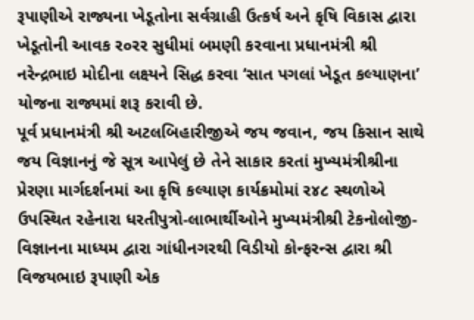રૂપાણીએ રાજ્યના ખેડૂતોના સર્વગ્રાહી ઉત્કર્ષ અને કૃષિ વિકાસ દ્વારા ખેડૂતોની આવક ર૦રર સુધીમાં બમણી કરવાના પ્રધાનમંત્રી શ્રી નરેન્દ્રભાઇ મોદીના લક્ષ્યને સિદ્ધ કરવા ‘સાત પગલાં ખેડૂત કલ્યાણના’ યોજના રાજ્યમાં શરૂ કરાવી છે.
પૂર્વ પ્રધાનમંત્રી શ્રી અટલબિહારીજીએ જય જવાન, જય કિસાન સાથે જય વિજ્ઞાનનું જે સૂત્ર આપેલું છે તેને સાકાર કરતાં મુખ્યમંત્રીશ્રીના પ્રેરણા માર્ગદર્શનમાં આ કૃષિ કલ્યાણ કાર્યક્રમોમાં ર૪૮ સ્થળોએ ઉપસ્થિત રહેનારા ધરતીપુત્રો-લાભાર્થીઓને મુખ્યમંત્રીશ્રી ટેકનોલોજી-વિજ્ઞાનના માધ્યમ દ્વારા ગાંધીનગરથી વિડીયો કોન્ફરન્સ દ્વારા શ્રી વિજયભાઇ રૂપાણી એક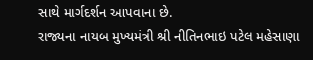સાથે માર્ગદર્શન આપવાના છે.
રાજ્યના નાયબ મુખ્યમંત્રી શ્રી નીતિનભાઇ પટેલ મહેસાણા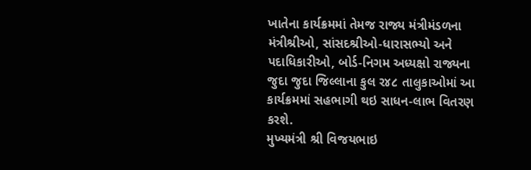ખાતેના કાર્યક્રમમાં તેમજ રાજ્ય મંત્રીમંડળના મંત્રીશ્રીઓ, સાંસદશ્રીઓ-ધારાસભ્યો અને પદાધિકારીઓ, બોર્ડ-નિગમ અધ્યક્ષો રાજ્યના જુદા જુદા જિલ્લાના કુલ ર૪૮ તાલુકાઓમાં આ કાર્યક્રમમાં સહભાગી થઇ સાધન-લાભ વિતરણ કરશે.
મુખ્યમંત્રી શ્રી વિજયભાઇ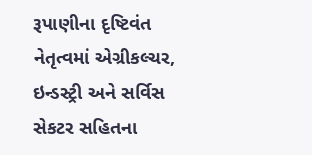રૂપાણીના દૃષ્ટિવંત નેતૃત્વમાં એગ્રીકલ્ચર, ઇન્ડસ્ટ્રી અને સર્વિસ સેકટર સહિતના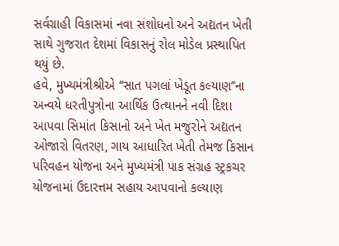સર્વગ્રાહી વિકાસમાં નવા સંશોધનો અને અદ્યતન ખેતી સાથે ગુજરાત દેશમાં વિકાસનું રોલ મોડેલ પ્રસ્થાપિત થયું છે.
હવે, મુખ્યમંત્રીશ્રીએ ‘‘સાત પગલાં ખેડૂત કલ્યાણ’’ના અન્વયે ધરતીપુત્રોના આર્થિક ઉત્થાનને નવી દિશા આપવા સિમાંત કિસાનો અને ખેત મજુરોને અદ્યતન ઓજારો વિતરણ, ગાય આધારિત ખેતી તેમજ કિસાન પરિવહન યોજના અને મુખ્યમંત્રી પાક સંગ્રહ સ્ટ્રકચર યોજનામાં ઉદારત્તમ સહાય આપવાનો કલ્યાણ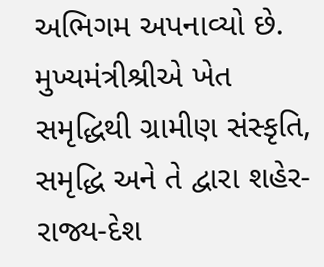અભિગમ અપનાવ્યો છે.
મુખ્યમંત્રીશ્રીએ ખેત સમૃદ્ધિથી ગ્રામીણ સંસ્કૃતિ, સમૃદ્ધિ અને તે દ્વારા શહેર-રાજ્ય-દેશ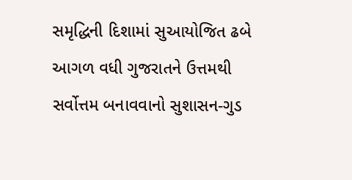સમૃદ્ધિની દિશામાં સુઆયોજિત ઢબે આગળ વધી ગુજરાતને ઉત્તમથી સર્વોત્તમ બનાવવાનો સુશાસન-ગુડ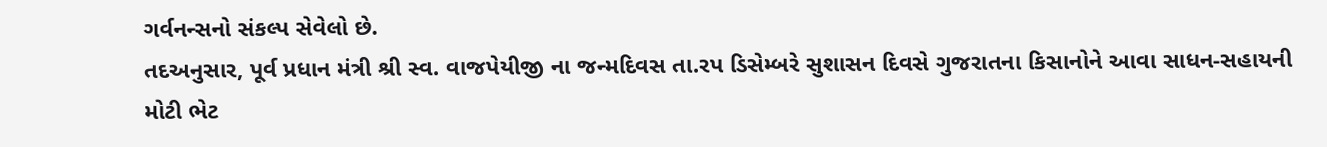ગર્વનન્સનો સંકલ્પ સેવેલો છે.
તદઅનુસાર, પૂર્વ પ્રધાન મંત્રી શ્રી સ્વ. વાજપેયીજી ના જન્મદિવસ તા.રપ ડિસેમ્બરે સુશાસન દિવસે ગુજરાતના કિસાનોને આવા સાધન-સહાયની મોટી ભેટ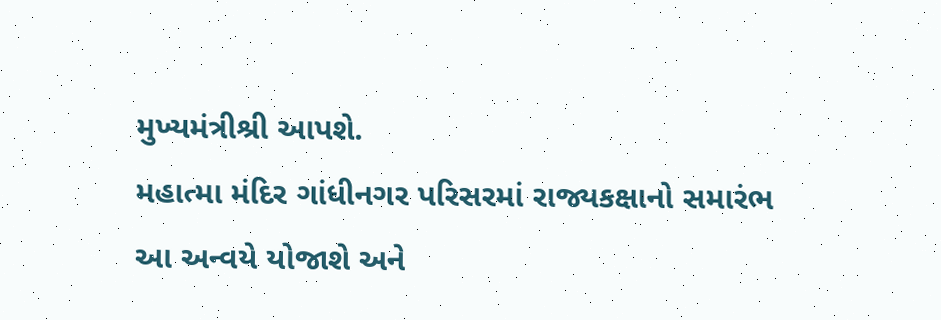મુખ્યમંત્રીશ્રી આપશે.
મહાત્મા મંદિર ગાંધીનગર પરિસરમાં રાજ્યકક્ષાનો સમારંભ આ અન્વયે યોજાશે અને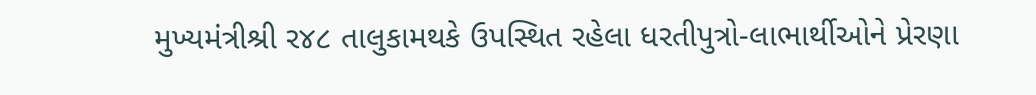મુખ્યમંત્રીશ્રી ર૪૮ તાલુકામથકે ઉપસ્થિત રહેલા ધરતીપુત્રો-લાભાર્થીઓને પ્રેરણા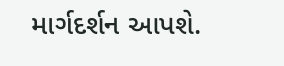માર્ગદર્શન આપશે.